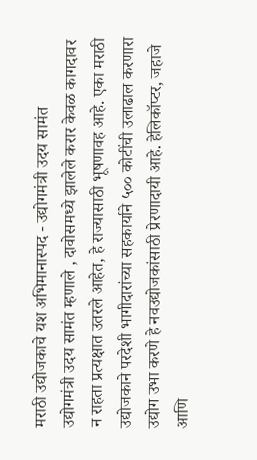मराठी उद्योजकाचे यश अभिमानास्पद - उद्योगमंत्री उदय सामंत
उद्योगमंत्री उदय सामंत म्हणाले , दावोसमध्ये झालेले करार केवळ कागदावर न राहता प्रत्यक्षात उतरले आहेत, हे राज्यासाठी भूषणावह आहे. एका मराठी उद्योजकाने परदेशी भागीदारांच्या सहकार्याने ५०० कोटींची उलाढाल करणारा उद्योग उभा करणे हे नवउद्योजकांसाठी प्रेरणादायी आहे. हेलिकॉप्टर, जहाजे आणि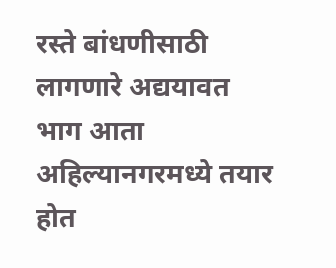रस्ते बांधणीसाठी लागणारे अद्ययावत भाग आता अहिल्यानगरमध्ये तयार होत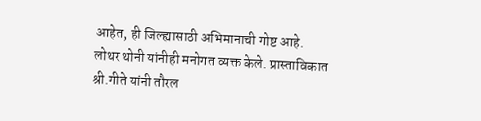आहेत, ही जिल्ह्यासाठी अभिमानाची गोष्ट आहे.
लोथर थोनी यांनीही मनोगत व्यक्त केले. प्रास्ताविकात श्री.गीते यांनी तौरल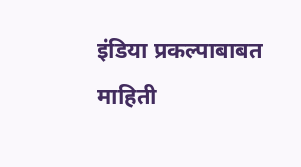इंडिया प्रकल्पाबाबत माहिती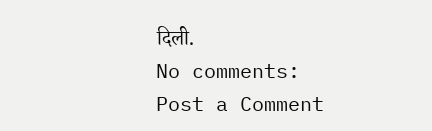दिली.
No comments:
Post a Comment